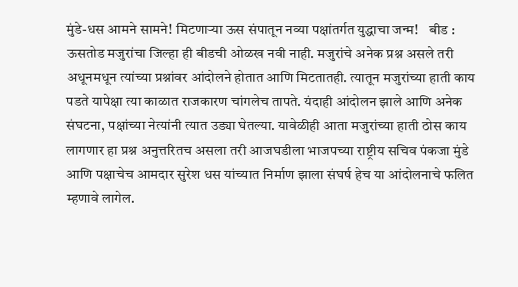मुंडे-धस आमने सामने! मिटणाऱ्या ऊस संपातून नव्या पक्षांतर्गत युद्धाचा जन्म!    बीड : ऊसतोड मजुरांचा जिल्हा ही बीडची ओळख नवी नाही. मजुरांचे अनेक प्रश्न असले तरी अधूनमधून त्यांच्या प्रश्नांवर आंदोलने होतात आणि मिटतातही. त्यातून मजुरांच्या हाती काय पडते यापेक्षा त्या काळात राजकारण चांगलेच तापते. यंदाही आंदोलन झाले आणि अनेक संघटना, पक्षांच्या नेत्यांनी त्यात उड्या घेतल्या. यावेळीही आता मजुरांच्या हाती ठोस काय लागणार हा प्रश्न अनुत्तरितच असला तरी आजघडीला भाजपच्या राष्ट्रीय सचिव पंकजा मुंडे आणि पक्षाचेच आमदार सुरेश धस यांच्यात निर्माण झाला संघर्ष हेच या आंदोलनाचे फलित म्हणावे लागेल.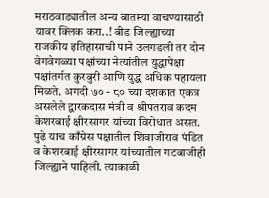मराठवाड्यातील अन्य बातम्या वाचण्यासाठी यावर क्लिक करा..! बीड जिल्ह्याच्या राजकीय इतिहासाची पाने उलगडली तर दोन वेगवेगळ्या पक्षांच्या नेत्यांतील युद्धापेक्षा पक्षांतर्गत कुरबुरी आणि युद्ध अधिक पहायला मिळते. अगदी ७० - ८० च्या दशकात एकत्र असलेले द्वारकदास मंत्री व श्रीपतराव कदम केशरबाई क्षीरसागर यांच्या विरोधात असत. पुढे याच काँग्रेस पक्षातील शिवाजीराव पंडित व केशरबाई क्षीरसागर यांच्यातील गटबाजीही जिल्ह्याने पाहिली. त्याकाळी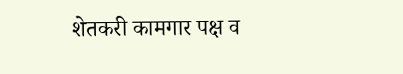शेतकरी कामगार पक्ष व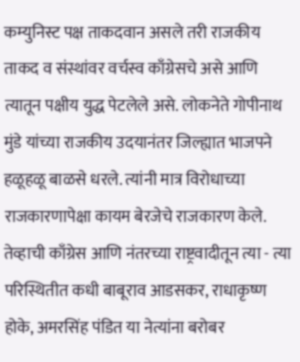कम्युनिस्ट पक्ष ताकदवान असले तरी राजकीय ताकद व संस्थांवर वर्चस्व काँग्रेसचे असे आणि त्यातून पक्षीय युद्ध पेटलेले असे. लोकनेते गोपीनाथ मुंडे यांच्या राजकीय उदयानंतर जिल्ह्यात भाजपने हळूहळू बाळसे धरले. त्यांनी मात्र विरोधाच्या राजकारणापेक्षा कायम बेरजेचे राजकारण केले. तेव्हाची काँग्रेस आणि नंतरच्या राष्ट्रवादीतून त्या - त्या परिस्थितीत कधी बाबूराव आडसकर, राधाकृष्ण होके, अमरसिंह पंडित या नेत्यांना बरोबर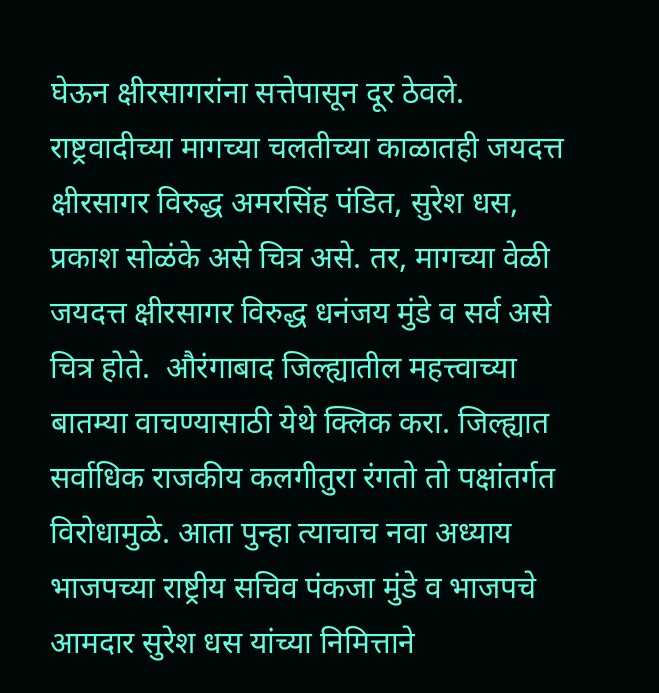घेऊन क्षीरसागरांना सत्तेपासून दूर ठेवले. राष्ट्रवादीच्या मागच्या चलतीच्या काळातही जयदत्त क्षीरसागर विरुद्ध अमरसिंह पंडित, सुरेश धस, प्रकाश सोळंके असे चित्र असे. तर, मागच्या वेळी जयदत्त क्षीरसागर विरुद्ध धनंजय मुंडे व सर्व असे चित्र होते.  औरंगाबाद जिल्ह्यातील महत्त्वाच्या बातम्या वाचण्यासाठी येथे क्लिक करा. जिल्ह्यात सर्वाधिक राजकीय कलगीतुरा रंगतो तो पक्षांतर्गत विरोधामुळे. आता पुन्हा त्याचाच नवा अध्याय भाजपच्या राष्ट्रीय सचिव पंकजा मुंडे व भाजपचे आमदार सुरेश धस यांच्या निमित्ताने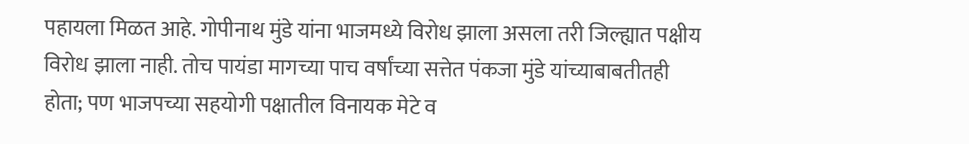पहायला मिळत आहे. गोपीनाथ मुंडे यांना भाजमध्ये विरोध झाला असला तरी जिल्ह्यात पक्षीय विरोध झाला नाही. तोच पायंडा मागच्या पाच वर्षांच्या सत्तेत पंकजा मुंडे यांच्याबाबतीतही होता; पण भाजपच्या सहयोगी पक्षातील विनायक मेटे व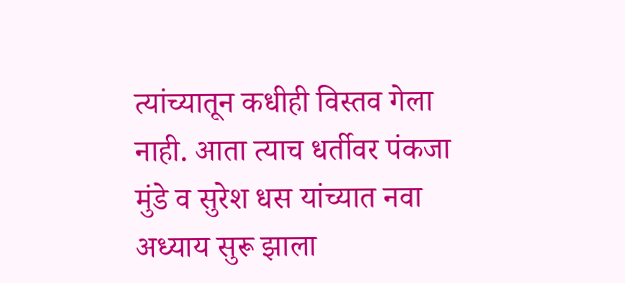त्यांच्यातून कधीही विस्तव गेला नाही. आता त्याच धर्तीवर पंकजा मुंडे व सुरेश धस यांच्यात नवा अध्याय सुरू झाला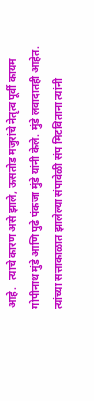आहे.   त्याचे कारण असे झाले, ऊसतोड मजुरांचे नेतृत्व पूर्वी कायम गोपीनाथ मुंडे आणि पुढे पंकजा मुंडे यांनी केले. मुंडे लवादातही आहेत. त्यांच्या सत्ताकाळात झालेल्या संपावेळी संप मिटविताना त्यांनी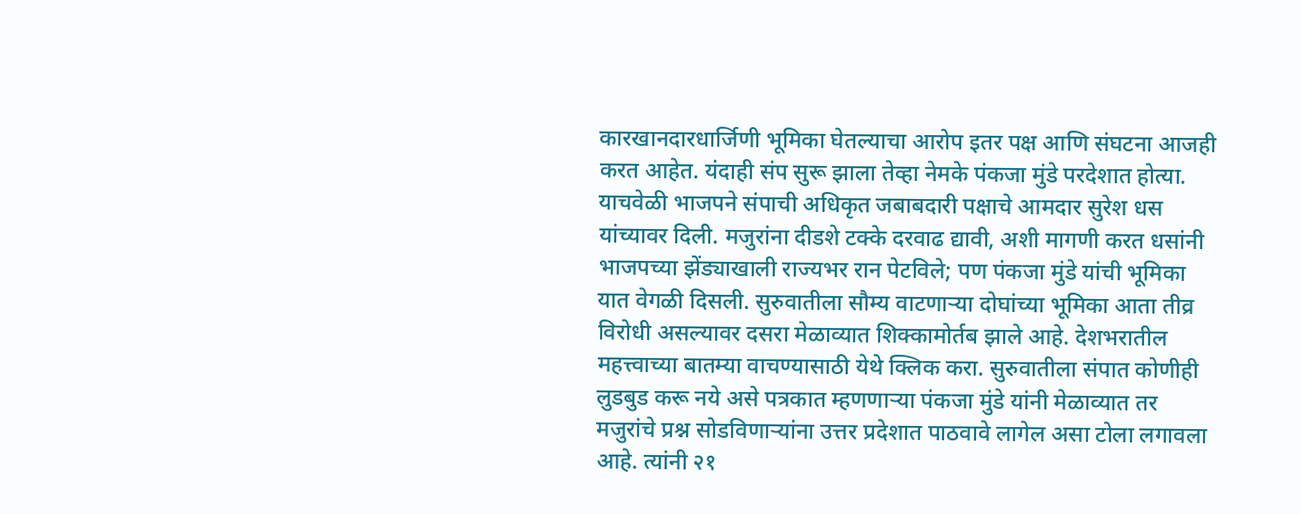कारखानदारधार्जिणी भूमिका घेतल्याचा आरोप इतर पक्ष आणि संघटना आजही करत आहेत. यंदाही संप सुरू झाला तेव्हा नेमके पंकजा मुंडे परदेशात होत्या. याचवेळी भाजपने संपाची अधिकृत जबाबदारी पक्षाचे आमदार सुरेश धस यांच्यावर दिली. मजुरांना दीडशे टक्के दरवाढ द्यावी, अशी मागणी करत धसांनी भाजपच्या झेंड्याखाली राज्यभर रान पेटविले; पण पंकजा मुंडे यांची भूमिका यात वेगळी दिसली. सुरुवातीला सौम्य वाटणाऱ्या दोघांच्या भूमिका आता तीव्र विरोधी असल्यावर दसरा मेळाव्यात शिक्कामोर्तब झाले आहे. देशभरातील महत्त्वाच्या बातम्या वाचण्यासाठी येथे क्लिक करा. सुरुवातीला संपात कोणीही लुडबुड करू नये असे पत्रकात म्हणणाऱ्या पंकजा मुंडे यांनी मेळाव्यात तर मजुरांचे प्रश्न सोडविणाऱ्यांना उत्तर प्रदेशात पाठवावे लागेल असा टोला लगावला आहे. त्यांनी २१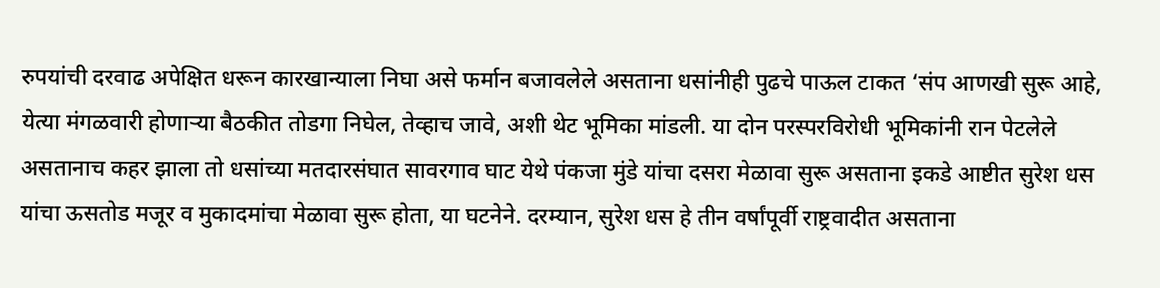रुपयांची दरवाढ अपेक्षित धरून कारखान्याला निघा असे फर्मान बजावलेले असताना धसांनीही पुढचे पाऊल टाकत ‘संप आणखी सुरू आहे, येत्या मंगळवारी होणाऱ्या बैठकीत तोडगा निघेल, तेव्हाच जावे, अशी थेट भूमिका मांडली. या दोन परस्परविरोधी भूमिकांनी रान पेटलेले असतानाच कहर झाला तो धसांच्या मतदारसंघात सावरगाव घाट येथे पंकजा मुंडे यांचा दसरा मेळावा सुरू असताना इकडे आष्टीत सुरेश धस यांचा ऊसतोड मजूर व मुकादमांचा मेळावा सुरू होता, या घटनेने. दरम्यान, सुरेश धस हे तीन वर्षांपूर्वी राष्ट्रवादीत असताना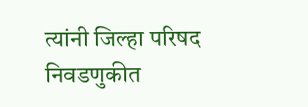त्यांनी जिल्हा परिषद निवडणुकीत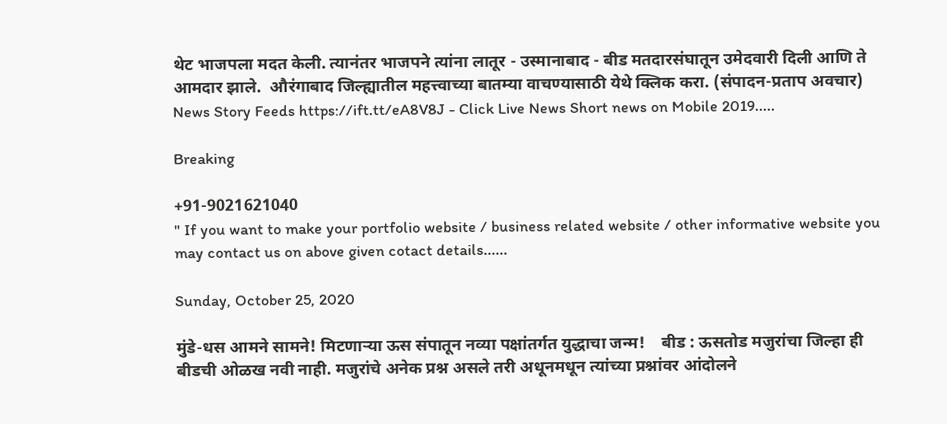थेट भाजपला मदत केली. त्यानंतर भाजपने त्यांना लातूर - उस्मानाबाद - बीड मतदारसंघातून उमेदवारी दिली आणि ते आमदार झाले.  औरंगाबाद जिल्ह्यातील महत्त्वाच्या बातम्या वाचण्यासाठी येथे क्लिक करा. (संपादन-प्रताप अवचार) News Story Feeds https://ift.tt/eA8V8J - Click Live News Short news on Mobile 2019.....

Breaking

+91-9021621040
" If you want to make your portfolio website / business related website / other informative website you may contact us on above given cotact details......

Sunday, October 25, 2020

मुंडे-धस आमने सामने! मिटणाऱ्या ऊस संपातून नव्या पक्षांतर्गत युद्धाचा जन्म!    बीड : ऊसतोड मजुरांचा जिल्हा ही बीडची ओळख नवी नाही. मजुरांचे अनेक प्रश्न असले तरी अधूनमधून त्यांच्या प्रश्नांवर आंदोलने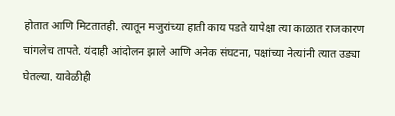होतात आणि मिटतातही. त्यातून मजुरांच्या हाती काय पडते यापेक्षा त्या काळात राजकारण चांगलेच तापते. यंदाही आंदोलन झाले आणि अनेक संघटना, पक्षांच्या नेत्यांनी त्यात उड्या घेतल्या. यावेळीही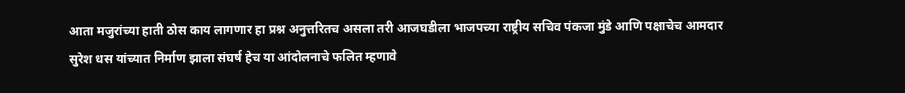आता मजुरांच्या हाती ठोस काय लागणार हा प्रश्न अनुत्तरितच असला तरी आजघडीला भाजपच्या राष्ट्रीय सचिव पंकजा मुंडे आणि पक्षाचेच आमदार सुरेश धस यांच्यात निर्माण झाला संघर्ष हेच या आंदोलनाचे फलित म्हणावे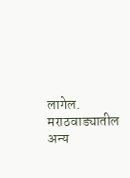लागेल.    मराठवाड्यातील अन्य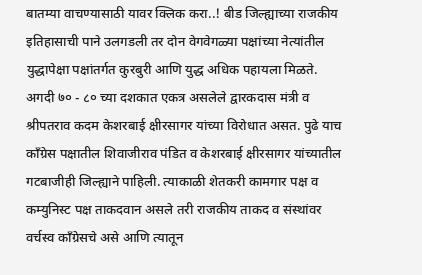बातम्या वाचण्यासाठी यावर क्लिक करा..! बीड जिल्ह्याच्या राजकीय इतिहासाची पाने उलगडली तर दोन वेगवेगळ्या पक्षांच्या नेत्यांतील युद्धापेक्षा पक्षांतर्गत कुरबुरी आणि युद्ध अधिक पहायला मिळते. अगदी ७० - ८० च्या दशकात एकत्र असलेले द्वारकदास मंत्री व श्रीपतराव कदम केशरबाई क्षीरसागर यांच्या विरोधात असत. पुढे याच काँग्रेस पक्षातील शिवाजीराव पंडित व केशरबाई क्षीरसागर यांच्यातील गटबाजीही जिल्ह्याने पाहिली. त्याकाळी शेतकरी कामगार पक्ष व कम्युनिस्ट पक्ष ताकदवान असले तरी राजकीय ताकद व संस्थांवर वर्चस्व काँग्रेसचे असे आणि त्यातून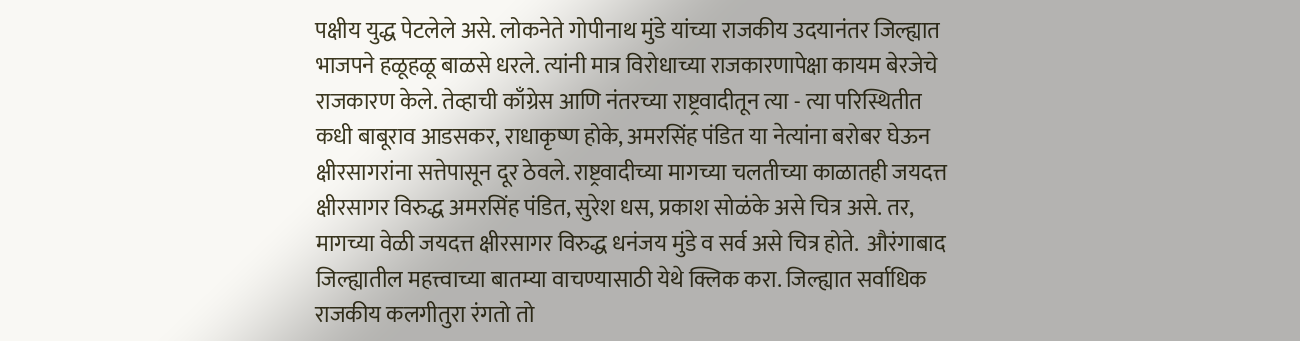पक्षीय युद्ध पेटलेले असे. लोकनेते गोपीनाथ मुंडे यांच्या राजकीय उदयानंतर जिल्ह्यात भाजपने हळूहळू बाळसे धरले. त्यांनी मात्र विरोधाच्या राजकारणापेक्षा कायम बेरजेचे राजकारण केले. तेव्हाची काँग्रेस आणि नंतरच्या राष्ट्रवादीतून त्या - त्या परिस्थितीत कधी बाबूराव आडसकर, राधाकृष्ण होके, अमरसिंह पंडित या नेत्यांना बरोबर घेऊन क्षीरसागरांना सत्तेपासून दूर ठेवले. राष्ट्रवादीच्या मागच्या चलतीच्या काळातही जयदत्त क्षीरसागर विरुद्ध अमरसिंह पंडित, सुरेश धस, प्रकाश सोळंके असे चित्र असे. तर, मागच्या वेळी जयदत्त क्षीरसागर विरुद्ध धनंजय मुंडे व सर्व असे चित्र होते.  औरंगाबाद जिल्ह्यातील महत्त्वाच्या बातम्या वाचण्यासाठी येथे क्लिक करा. जिल्ह्यात सर्वाधिक राजकीय कलगीतुरा रंगतो तो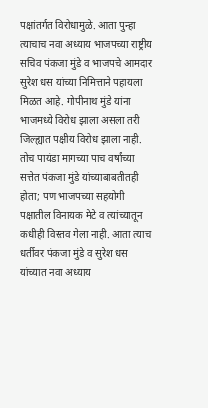पक्षांतर्गत विरोधामुळे. आता पुन्हा त्याचाच नवा अध्याय भाजपच्या राष्ट्रीय सचिव पंकजा मुंडे व भाजपचे आमदार सुरेश धस यांच्या निमित्ताने पहायला मिळत आहे. गोपीनाथ मुंडे यांना भाजमध्ये विरोध झाला असला तरी जिल्ह्यात पक्षीय विरोध झाला नाही. तोच पायंडा मागच्या पाच वर्षांच्या सत्तेत पंकजा मुंडे यांच्याबाबतीतही होता; पण भाजपच्या सहयोगी पक्षातील विनायक मेटे व त्यांच्यातून कधीही विस्तव गेला नाही. आता त्याच धर्तीवर पंकजा मुंडे व सुरेश धस यांच्यात नवा अध्याय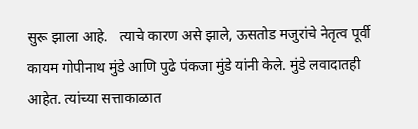सुरू झाला आहे.   त्याचे कारण असे झाले, ऊसतोड मजुरांचे नेतृत्व पूर्वी कायम गोपीनाथ मुंडे आणि पुढे पंकजा मुंडे यांनी केले. मुंडे लवादातही आहेत. त्यांच्या सत्ताकाळात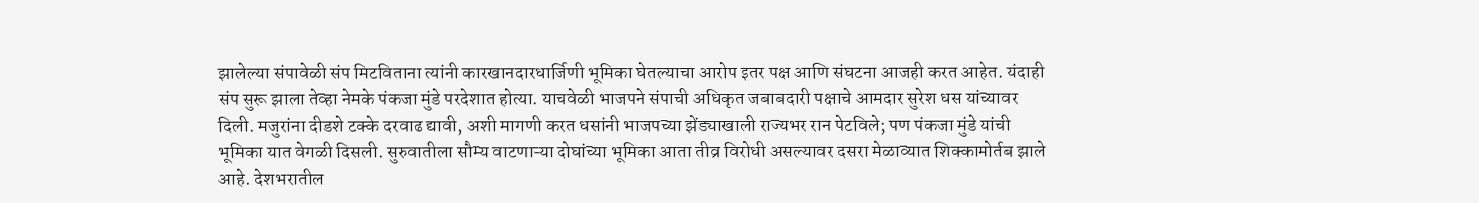झालेल्या संपावेळी संप मिटविताना त्यांनी कारखानदारधार्जिणी भूमिका घेतल्याचा आरोप इतर पक्ष आणि संघटना आजही करत आहेत. यंदाही संप सुरू झाला तेव्हा नेमके पंकजा मुंडे परदेशात होत्या. याचवेळी भाजपने संपाची अधिकृत जबाबदारी पक्षाचे आमदार सुरेश धस यांच्यावर दिली. मजुरांना दीडशे टक्के दरवाढ द्यावी, अशी मागणी करत धसांनी भाजपच्या झेंड्याखाली राज्यभर रान पेटविले; पण पंकजा मुंडे यांची भूमिका यात वेगळी दिसली. सुरुवातीला सौम्य वाटणाऱ्या दोघांच्या भूमिका आता तीव्र विरोधी असल्यावर दसरा मेळाव्यात शिक्कामोर्तब झाले आहे. देशभरातील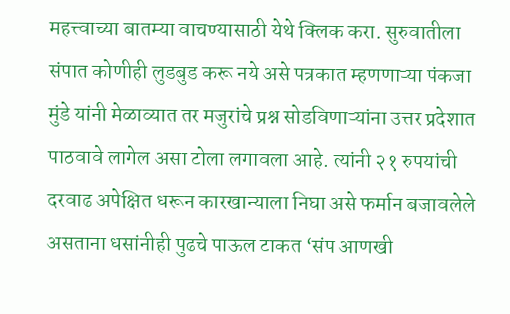महत्त्वाच्या बातम्या वाचण्यासाठी येथे क्लिक करा. सुरुवातीला संपात कोणीही लुडबुड करू नये असे पत्रकात म्हणणाऱ्या पंकजा मुंडे यांनी मेळाव्यात तर मजुरांचे प्रश्न सोडविणाऱ्यांना उत्तर प्रदेशात पाठवावे लागेल असा टोला लगावला आहे. त्यांनी २१ रुपयांची दरवाढ अपेक्षित धरून कारखान्याला निघा असे फर्मान बजावलेले असताना धसांनीही पुढचे पाऊल टाकत ‘संप आणखी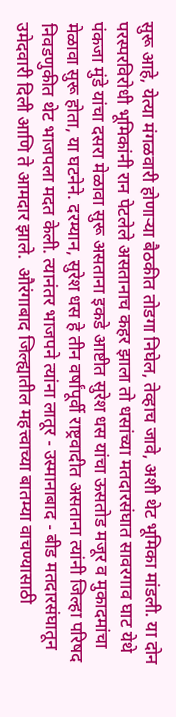सुरू आहे, येत्या मंगळवारी होणाऱ्या बैठकीत तोडगा निघेल, तेव्हाच जावे, अशी थेट भूमिका मांडली. या दोन परस्परविरोधी भूमिकांनी रान पेटलेले असतानाच कहर झाला तो धसांच्या मतदारसंघात सावरगाव घाट येथे पंकजा मुंडे यांचा दसरा मेळावा सुरू असताना इकडे आष्टीत सुरेश धस यांचा ऊसतोड मजूर व मुकादमांचा मेळावा सुरू होता, या घटनेने. दरम्यान, सुरेश धस हे तीन वर्षांपूर्वी राष्ट्रवादीत असताना त्यांनी जिल्हा परिषद निवडणुकीत थेट भाजपला मदत केली. त्यानंतर भाजपने त्यांना लातूर - उस्मानाबाद - बीड मतदारसंघातून उमेदवारी दिली आणि ते आमदार झाले.  औरंगाबाद जिल्ह्यातील महत्त्वाच्या बातम्या वाचण्यासाठी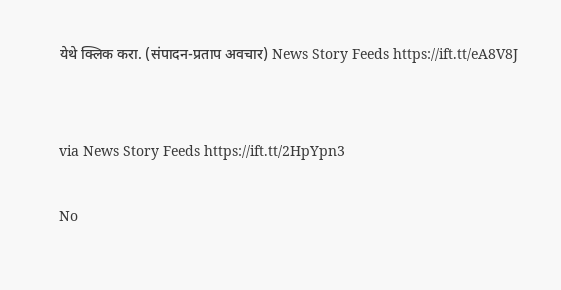येथे क्लिक करा. (संपादन-प्रताप अवचार) News Story Feeds https://ift.tt/eA8V8J


via News Story Feeds https://ift.tt/2HpYpn3

No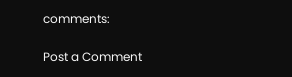comments:

Post a Comment